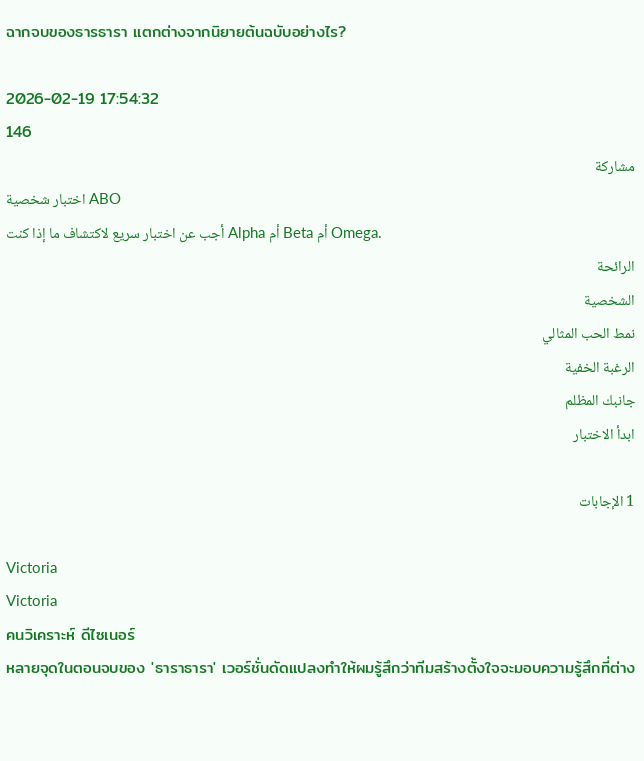ฉากจบของธารธารา แตกต่างจากนิยายต้นฉบับอย่างไร?

2026-02-19 17:54:32
146
مشاركة
اختبار شخصية ABO
أجب عن اختبار سريع لاكتشاف ما إذا كنت Alpha أم Beta أم Omega.
الرائحة
الشخصية
نمط الحب المثالي
الرغبة الخفية
جانبك المظلم
ابدأ الاختبار

1 الإجابات

Victoria
Victoria
คนวิเคราะห์ ดีไซเนอร์
หลายจุดในตอนจบของ 'ธาราธารา' เวอร์ชั่นดัดแปลงทำให้ผมรู้สึกว่าทีมสร้างตั้งใจจะมอบความรู้สึกที่ต่าง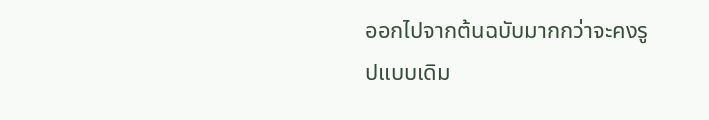ออกไปจากต้นฉบับมากกว่าจะคงรูปแบบเดิม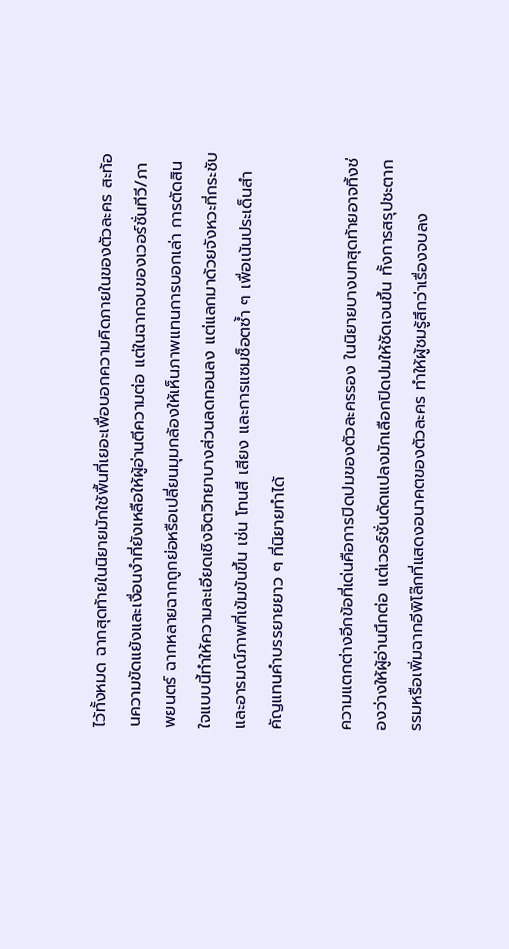ไว้ทั้งหมด ฉากสุดท้ายในนิยายมักใช้พื้นที่เยอะเพื่อบอกความคิดภายในของตัวละคร สะท้อนความขัดแย้งและเงื่อนงำที่ยังเหลือให้ผู้อ่านตีความต่อ แต่ในฉากจบของเวอร์ชั่นทีวี/ภาพยนตร์ ฉากหลายฉากถูกย่อหรือเปลี่ยนมุมกล้องให้เห็นภาพแทนการบอกเล่า การตัดสินใจแบบนี้ทำให้ความละเอียดเชิงจิตวิทยาบางส่วนลดทอนลง แต่แลกมาด้วยจังหวะที่กระชับและอารมณ์ภาพที่เข้มข้นขึ้น เช่น โทนสี เสียง และการแซมช็อตซ้ำ ๆ เพื่อเน้นประเด็นสำคัญแทนคำบรรยายยาว ๆ ที่นิยายทำได้

ความแตกต่างอีกข้อที่เด่นคือการปิดปมของตัวละครรอง ในนิยายบางบทสุดท้ายอาจทิ้งช่องว่างให้ผู้อ่านนึกต่อ แต่เวอร์ชั่นดัดแปลงมักเลือกปิดปมให้ชัดเจนขึ้น ทั้งการสรุปชะตากรรมหรือเพิ่มฉากอีพิโล๊กที่แสดงอนาคตของตัวละคร ทำให้ผู้ชมรู้สึกว่าเรื่องจบลง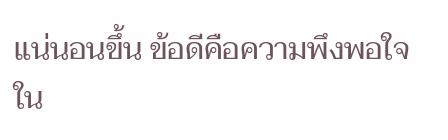แน่นอนขึ้น ข้อดีคือความพึงพอใจใน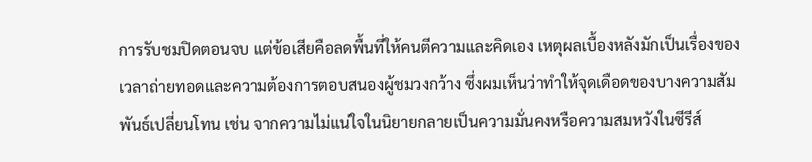การรับชมปิดตอนจบ แต่ข้อเสียคือลดพื้นที่ให้คนตีความและคิดเอง เหตุผลเบื้องหลังมักเป็นเรื่องของเวลาถ่ายทอดและความต้องการตอบสนองผู้ชมวงกว้าง ซึ่งผมเห็นว่าทำให้จุดเดือดของบางความสัมพันธ์เปลี่ยนโทน เช่น จากความไม่แน่ใจในนิยายกลายเป็นความมั่นคงหรือความสมหวังในซีรีส์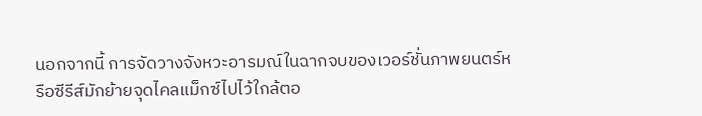นอกจากนี้ การจัดวางจังหวะอารมณ์ในฉากจบของเวอร์ชั่นภาพยนตร์หรือซีรีส์มักย้ายจุดไคลแม็กซ์ไปไว้ใกล้ตอ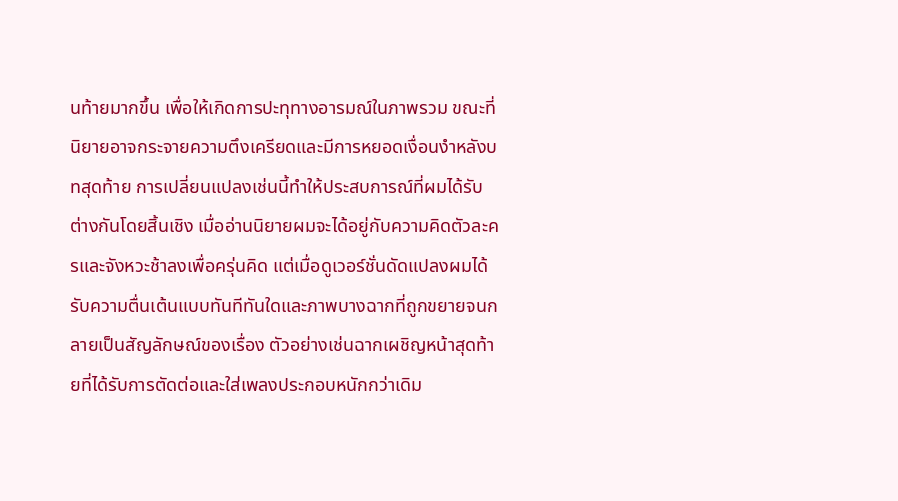นท้ายมากขึ้น เพื่อให้เกิดการปะทุทางอารมณ์ในภาพรวม ขณะที่นิยายอาจกระจายความตึงเครียดและมีการหยอดเงื่อนงำหลังบทสุดท้าย การเปลี่ยนแปลงเช่นนี้ทำให้ประสบการณ์ที่ผมได้รับต่างกันโดยสิ้นเชิง เมื่ออ่านนิยายผมจะได้อยู่กับความคิดตัวละครและจังหวะช้าลงเพื่อครุ่นคิด แต่เมื่อดูเวอร์ชั่นดัดแปลงผมได้รับความตื่นเต้นแบบทันทีทันใดและภาพบางฉากที่ถูกขยายจนกลายเป็นสัญลักษณ์ของเรื่อง ตัวอย่างเช่นฉากเผชิญหน้าสุดท้ายที่ได้รับการตัดต่อและใส่เพลงประกอบหนักกว่าเดิม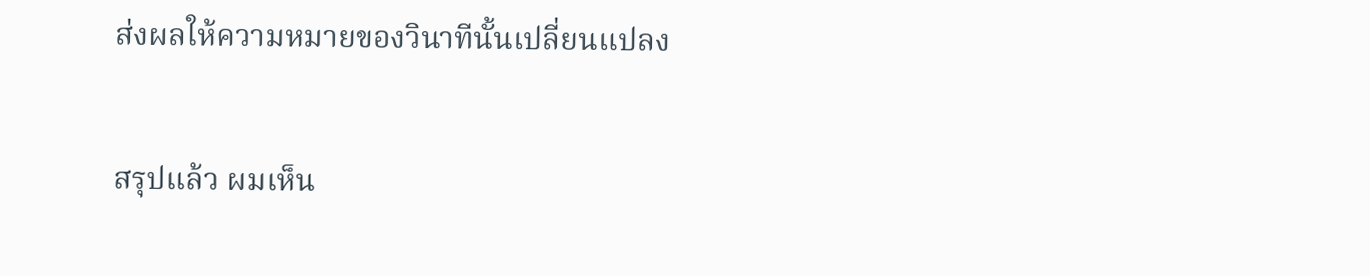ส่งผลให้ความหมายของวินาทีนั้นเปลี่ยนแปลง

สรุปแล้ว ผมเห็น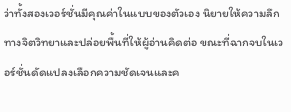ว่าทั้งสองเวอร์ชั่นมีคุณค่าในแบบของตัวเอง นิยายให้ความลึกทางจิตวิทยาและปล่อยพื้นที่ให้ผู้อ่านคิดต่อ ขณะที่ฉากจบในเวอร์ชั่นดัดแปลงเลือกความชัดเจนและค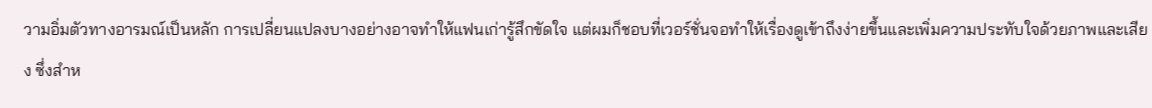วามอิ่มตัวทางอารมณ์เป็นหลัก การเปลี่ยนแปลงบางอย่างอาจทำให้แฟนเก่ารู้สึกขัดใจ แต่ผมก็ชอบที่เวอร์ชั่นจอทำให้เรื่องดูเข้าถึงง่ายขึ้นและเพิ่มความประทับใจด้วยภาพและเสียง ซึ่งสำห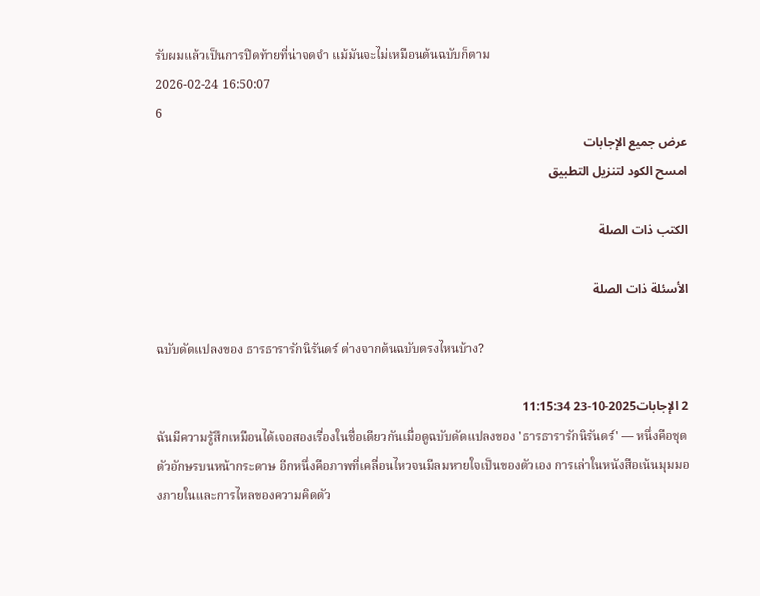รับผมแล้วเป็นการปิดท้ายที่น่าจดจำ แม้มันจะไม่เหมือนต้นฉบับก็ตาม
2026-02-24 16:50:07
6
عرض جميع الإجابات
امسح الكود لتنزيل التطبيق

الكتب ذات الصلة

الأسئلة ذات الصلة

ฉบับดัดแปลงของ ธารธารารักนิรันดร์ ต่างจากต้นฉบับตรงไหนบ้าง?

2 الإجابات2025-10-23 11:15:34
ฉันมีความรู้สึกเหมือนได้เจอสองเรื่องในชื่อเดียวกันเมื่อดูฉบับดัดแปลงของ 'ธารธารารักนิรันดร์' — หนึ่งคือชุดตัวอักษรบนหน้ากระดาษ อีกหนึ่งคือภาพที่เคลื่อนไหวจนมีลมหายใจเป็นของตัวเอง การเล่าในหนังสือเน้นมุมมองภายในและการไหลของความคิดตัว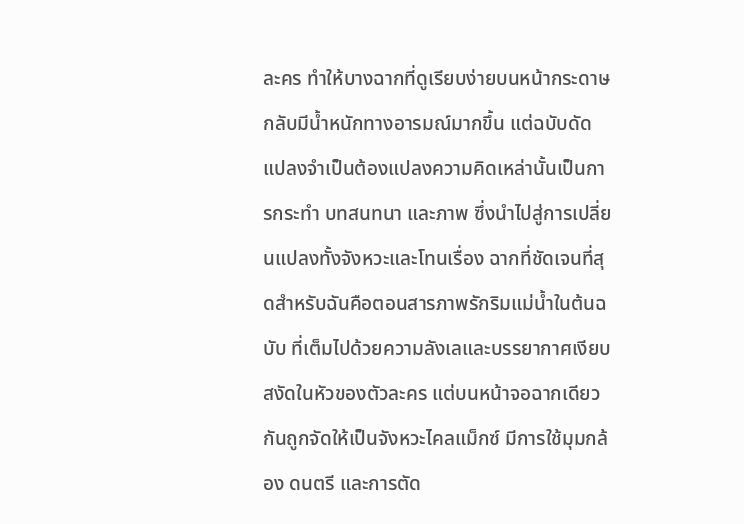ละคร ทำให้บางฉากที่ดูเรียบง่ายบนหน้ากระดาษกลับมีน้ำหนักทางอารมณ์มากขึ้น แต่ฉบับดัดแปลงจำเป็นต้องแปลงความคิดเหล่านั้นเป็นการกระทำ บทสนทนา และภาพ ซึ่งนำไปสู่การเปลี่ยนแปลงทั้งจังหวะและโทนเรื่อง ฉากที่ชัดเจนที่สุดสำหรับฉันคือตอนสารภาพรักริมแม่น้ำในต้นฉบับ ที่เต็มไปด้วยความลังเลและบรรยากาศเงียบสงัดในหัวของตัวละคร แต่บนหน้าจอฉากเดียวกันถูกจัดให้เป็นจังหวะไคลแม็กซ์ มีการใช้มุมกล้อง ดนตรี และการตัด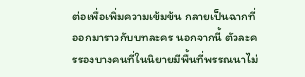ต่อเพื่อเพิ่มความเข้มข้น กลายเป็นฉากที่ออกมาราวกับบทละคร นอกจากนี้ ตัวละครรองบางคนที่ในนิยายมีพื้นที่พรรณนาไม่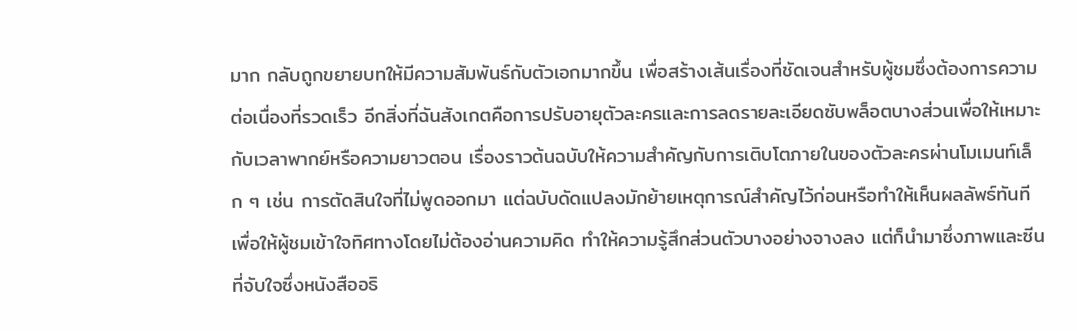มาก กลับถูกขยายบทให้มีความสัมพันธ์กับตัวเอกมากขึ้น เพื่อสร้างเส้นเรื่องที่ชัดเจนสำหรับผู้ชมซึ่งต้องการความต่อเนื่องที่รวดเร็ว อีกสิ่งที่ฉันสังเกตคือการปรับอายุตัวละครและการลดรายละเอียดซับพล็อตบางส่วนเพื่อให้เหมาะกับเวลาพากย์หรือความยาวตอน เรื่องราวต้นฉบับให้ความสำคัญกับการเติบโตภายในของตัวละครผ่านโมเมนท์เล็ก ๆ เช่น การตัดสินใจที่ไม่พูดออกมา แต่ฉบับดัดแปลงมักย้ายเหตุการณ์สำคัญไว้ก่อนหรือทำให้เห็นผลลัพธ์ทันที เพื่อให้ผู้ชมเข้าใจทิศทางโดยไม่ต้องอ่านความคิด ทำให้ความรู้สึกส่วนตัวบางอย่างจางลง แต่ก็นำมาซึ่งภาพและซีนที่จับใจซึ่งหนังสืออธิ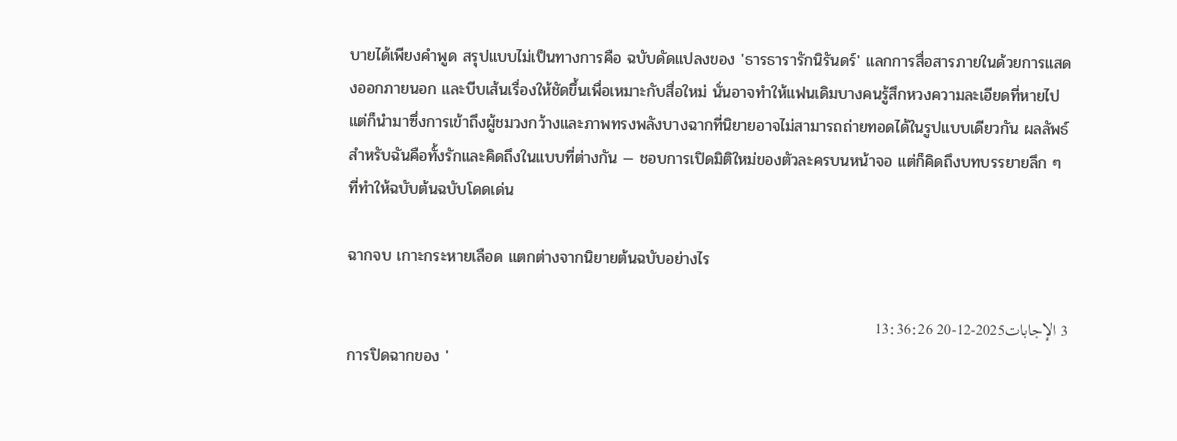บายได้เพียงคำพูด สรุปแบบไม่เป็นทางการคือ ฉบับดัดแปลงของ 'ธารธารารักนิรันดร์' แลกการสื่อสารภายในด้วยการแสดงออกภายนอก และบีบเส้นเรื่องให้ชัดขึ้นเพื่อเหมาะกับสื่อใหม่ นั่นอาจทำให้แฟนเดิมบางคนรู้สึกหวงความละเอียดที่หายไป แต่ก็นำมาซึ่งการเข้าถึงผู้ชมวงกว้างและภาพทรงพลังบางฉากที่นิยายอาจไม่สามารถถ่ายทอดได้ในรูปแบบเดียวกัน ผลลัพธ์สำหรับฉันคือทั้งรักและคิดถึงในแบบที่ต่างกัน — ชอบการเปิดมิติใหม่ของตัวละครบนหน้าจอ แต่ก็คิดถึงบทบรรยายลึก ๆ ที่ทำให้ฉบับต้นฉบับโดดเด่น

ฉากจบ เกาะกระหายเลือด แตกต่างจากนิยายต้นฉบับอย่างไร

3 الإجابات2025-12-20 13:36:26
การปิดฉากของ '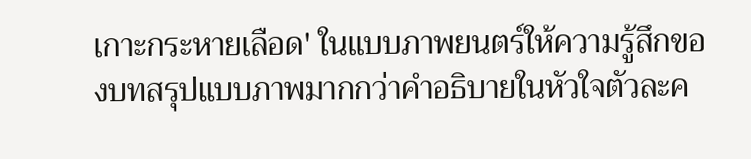เกาะกระหายเลือด' ในแบบภาพยนตร์ให้ความรู้สึกของบทสรุปแบบภาพมากกว่าคำอธิบายในหัวใจตัวละค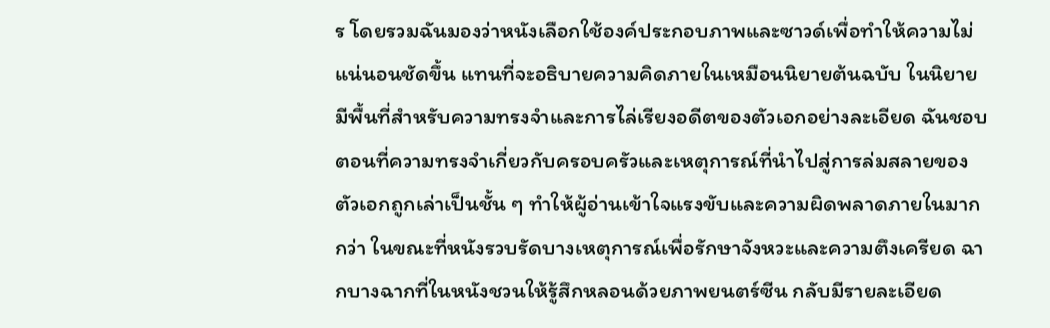ร โดยรวมฉันมองว่าหนังเลือกใช้องค์ประกอบภาพและซาวด์เพื่อทำให้ความไม่แน่นอนชัดขึ้น แทนที่จะอธิบายความคิดภายในเหมือนนิยายต้นฉบับ ในนิยายมีพื้นที่สำหรับความทรงจำและการไล่เรียงอดีตของตัวเอกอย่างละเอียด ฉันชอบตอนที่ความทรงจำเกี่ยวกับครอบครัวและเหตุการณ์ที่นำไปสู่การล่มสลายของตัวเอกถูกเล่าเป็นชั้น ๆ ทำให้ผู้อ่านเข้าใจแรงขับและความผิดพลาดภายในมากกว่า ในขณะที่หนังรวบรัดบางเหตุการณ์เพื่อรักษาจังหวะและความตึงเครียด ฉากบางฉากที่ในหนังชวนให้รู้สึกหลอนด้วยภาพยนตร์ซีน กลับมีรายละเอียด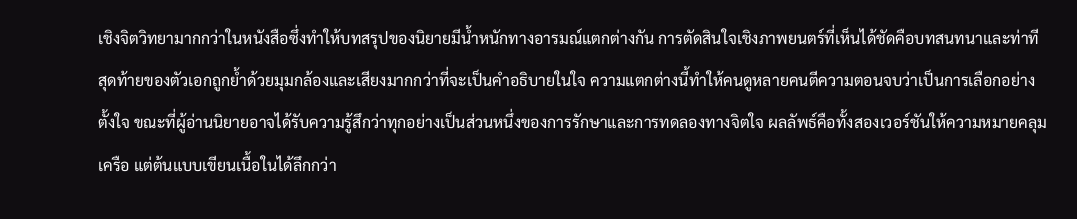เชิงจิตวิทยามากกว่าในหนังสือซึ่งทำให้บทสรุปของนิยายมีน้ำหนักทางอารมณ์แตกต่างกัน การตัดสินใจเชิงภาพยนตร์ที่เห็นได้ชัดคือบทสนทนาและท่าทีสุดท้ายของตัวเอกถูกย้ำด้วยมุมกล้องและเสียงมากกว่าที่จะเป็นคำอธิบายในใจ ความแตกต่างนี้ทำให้คนดูหลายคนตีความตอนจบว่าเป็นการเลือกอย่างตั้งใจ ขณะที่ผู้อ่านนิยายอาจได้รับความรู้สึกว่าทุกอย่างเป็นส่วนหนึ่งของการรักษาและการทดลองทางจิตใจ ผลลัพธ์คือทั้งสองเวอร์ชันให้ความหมายคลุมเครือ แต่ต้นแบบเขียนเนื้อในได้ลึกกว่า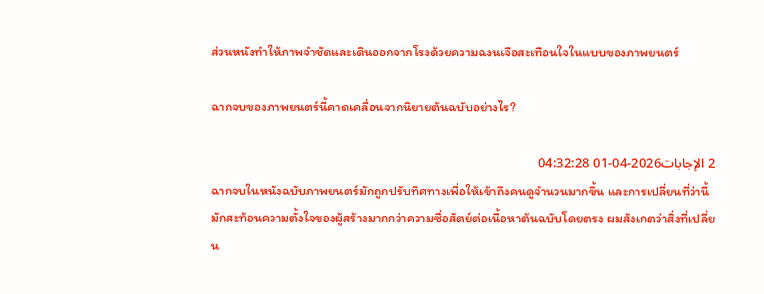ส่วนหนังทำให้ภาพจำชัดและเดินออกจากโรงด้วยความฉงนเจือสะเทือนใจในแบบของภาพยนตร์

ฉากจบของภาพยนตร์นี้คาดเคลื่อนจากนิยายต้นฉบับอย่างไร?

2 الإجابات2026-04-01 04:32:28
ฉากจบในหนังฉบับภาพยนตร์มักถูกปรับทิศทางเพื่อให้เข้าถึงคนดูจำนวนมากขึ้น และการเปลี่ยนที่ว่านี้มักสะท้อนความตั้งใจของผู้สร้างมากกว่าความซื่อสัตย์ต่อเนื้อหาต้นฉบับโดยตรง ผมสังเกตว่าสิ่งที่เปลี่ยน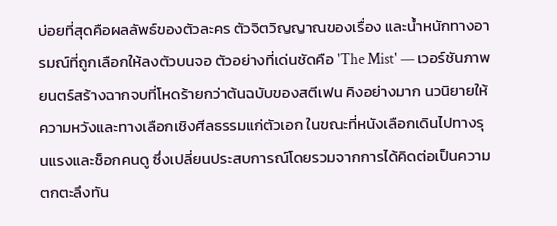บ่อยที่สุดคือผลลัพธ์ของตัวละคร ตัวจิตวิญญาณของเรื่อง และน้ำหนักทางอารมณ์ที่ถูกเลือกให้ลงตัวบนจอ ตัวอย่างที่เด่นชัดคือ 'The Mist' — เวอร์ชันภาพยนตร์สร้างฉากจบที่โหดร้ายกว่าต้นฉบับของสตีเฟน คิงอย่างมาก นวนิยายให้ความหวังและทางเลือกเชิงศีลธรรมแก่ตัวเอก ในขณะที่หนังเลือกเดินไปทางรุนแรงและช็อกคนดู ซึ่งเปลี่ยนประสบการณ์โดยรวมจากการได้คิดต่อเป็นความตกตะลึงทัน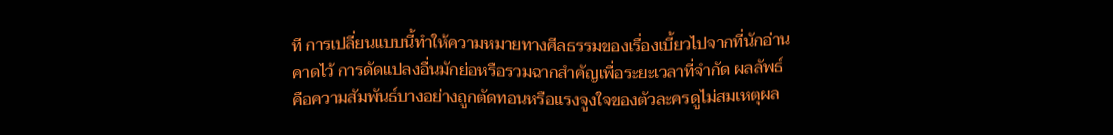ที การเปลี่ยนแบบนี้ทำให้ความหมายทางศีลธรรมของเรื่องเบี้ยวไปจากที่นักอ่านคาดไว้ การดัดแปลงอื่นมักย่อหรือรวมฉากสำคัญเพื่อระยะเวลาที่จำกัด ผลลัพธ์คือความสัมพันธ์บางอย่างถูกตัดทอนหรือแรงจูงใจของตัวละครดูไม่สมเหตุผล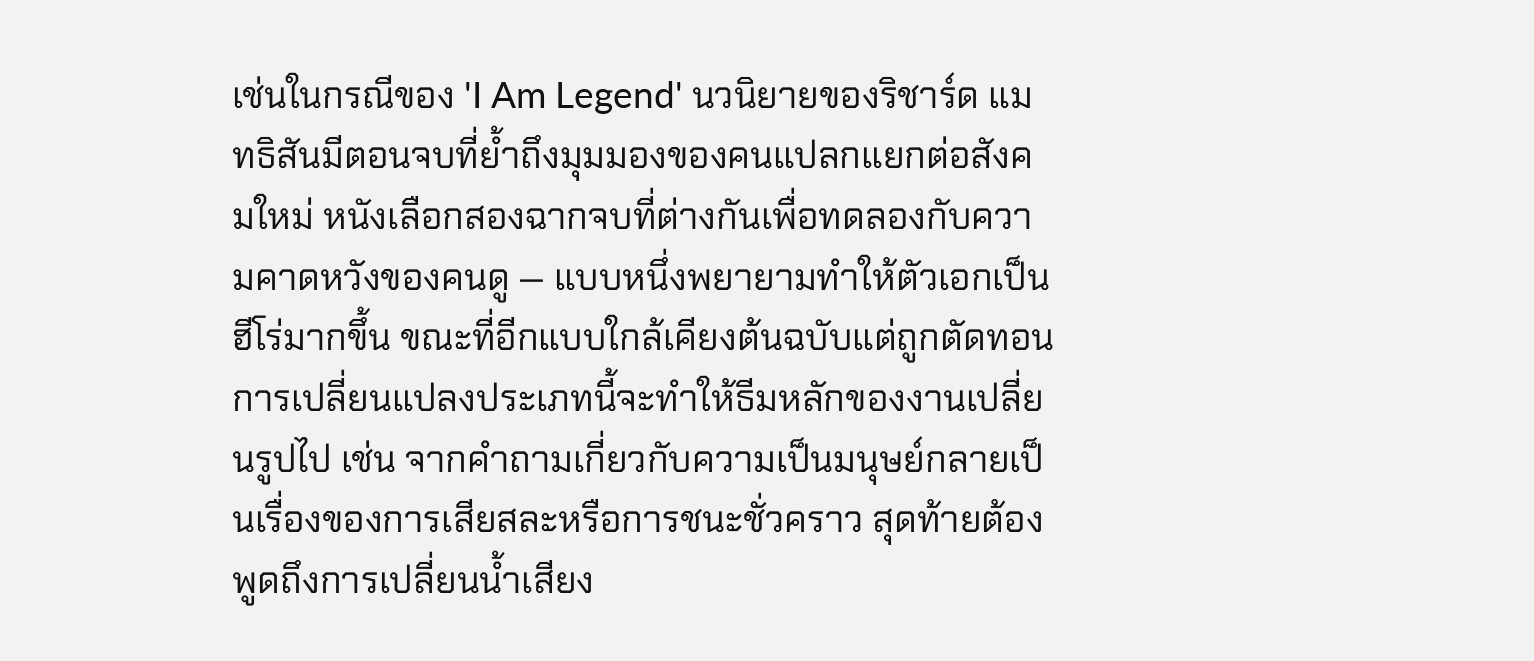เช่นในกรณีของ 'I Am Legend' นวนิยายของริชาร์ด แมทธิสันมีตอนจบที่ย้ำถึงมุมมองของคนแปลกแยกต่อสังคมใหม่ หนังเลือกสองฉากจบที่ต่างกันเพื่อทดลองกับความคาดหวังของคนดู — แบบหนึ่งพยายามทำให้ตัวเอกเป็นฮีโร่มากขึ้น ขณะที่อีกแบบใกล้เคียงต้นฉบับแต่ถูกตัดทอน การเปลี่ยนแปลงประเภทนี้จะทำให้ธีมหลักของงานเปลี่ยนรูปไป เช่น จากคำถามเกี่ยวกับความเป็นมนุษย์กลายเป็นเรื่องของการเสียสละหรือการชนะชั่วคราว สุดท้ายต้องพูดถึงการเปลี่ยนน้ำเสียง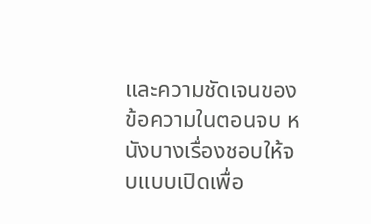และความชัดเจนของข้อความในตอนจบ หนังบางเรื่องชอบให้จบแบบเปิดเพื่อ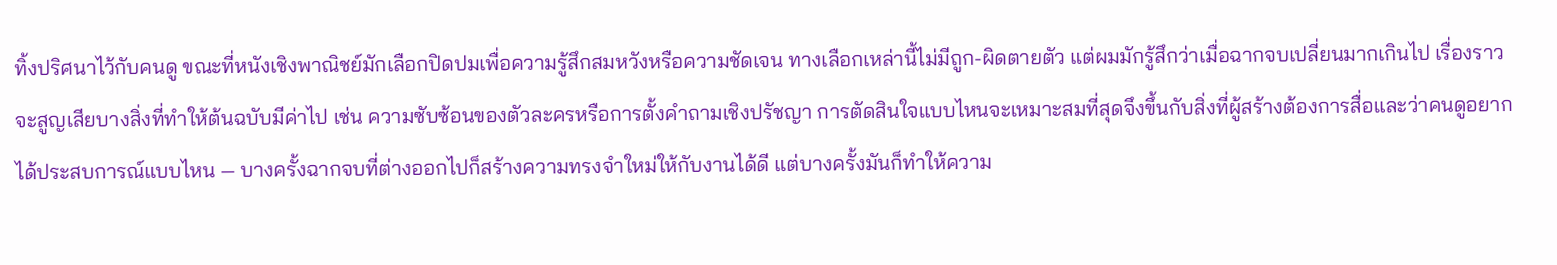ทิ้งปริศนาไว้กับคนดู ขณะที่หนังเชิงพาณิชย์มักเลือกปิดปมเพื่อความรู้สึกสมหวังหรือความชัดเจน ทางเลือกเหล่านี้ไม่มีถูก-ผิดตายตัว แต่ผมมักรู้สึกว่าเมื่อฉากจบเปลี่ยนมากเกินไป เรื่องราวจะสูญเสียบางสิ่งที่ทำให้ต้นฉบับมีค่าไป เช่น ความซับซ้อนของตัวละครหรือการตั้งคำถามเชิงปรัชญา การตัดสินใจแบบไหนจะเหมาะสมที่สุดจึงขึ้นกับสิ่งที่ผู้สร้างต้องการสื่อและว่าคนดูอยากได้ประสบการณ์แบบไหน — บางครั้งฉากจบที่ต่างออกไปก็สร้างความทรงจำใหม่ให้กับงานได้ดี แต่บางครั้งมันก็ทำให้ความ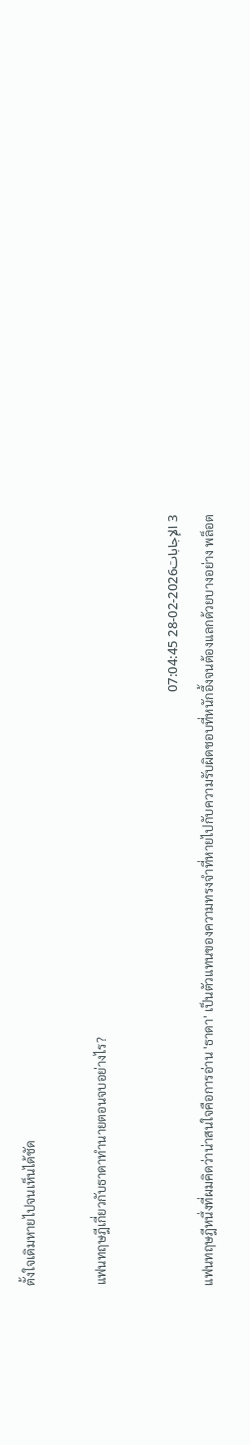ตั้งใจเดิมหายไปจนเห็นได้ชัด

แฟนทฤษฎีเกี่ยวกับธาดาทำนายตอนจบอย่างไร?

3 الإجابات2026-02-28 07:04:45
แฟนทฤษฎีหนึ่งที่ผมคิดว่าน่าสนใจคือการอ่าน 'ธาดา' เป็นตัวแทนของความทรงจำที่หายไปกับความรับผิดชอบที่หนักอึ้งจนต้องแลกด้วยบางอย่าง พล็อต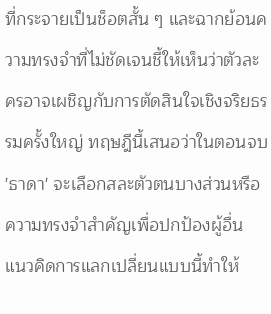ที่กระจายเป็นช็อตสั้น ๆ และฉากย้อนความทรงจำที่ไม่ชัดเจนชี้ให้เห็นว่าตัวละครอาจเผชิญกับการตัดสินใจเชิงจริยธรรมครั้งใหญ่ ทฤษฎีนี้เสนอว่าในตอนจบ 'ธาดา' จะเลือกสละตัวตนบางส่วนหรือความทรงจำสำคัญเพื่อปกป้องผู้อื่น แนวคิดการแลกเปลี่ยนแบบนี้ทำให้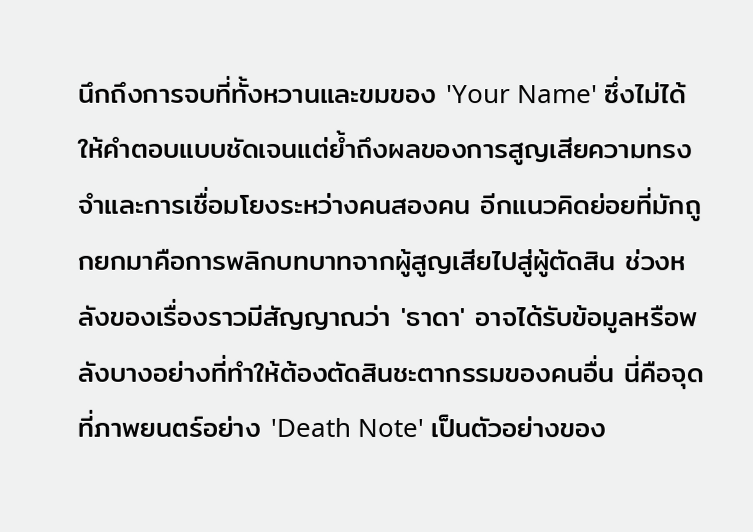นึกถึงการจบที่ทั้งหวานและขมของ 'Your Name' ซึ่งไม่ได้ให้คำตอบแบบชัดเจนแต่ย้ำถึงผลของการสูญเสียความทรงจำและการเชื่อมโยงระหว่างคนสองคน อีกแนวคิดย่อยที่มักถูกยกมาคือการพลิกบทบาทจากผู้สูญเสียไปสู่ผู้ตัดสิน ช่วงหลังของเรื่องราวมีสัญญาณว่า 'ธาดา' อาจได้รับข้อมูลหรือพลังบางอย่างที่ทำให้ต้องตัดสินชะตากรรมของคนอื่น นี่คือจุดที่ภาพยนตร์อย่าง 'Death Note' เป็นตัวอย่างของ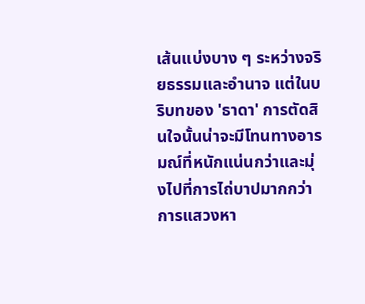เส้นแบ่งบาง ๆ ระหว่างจริยธรรมและอำนาจ แต่ในบริบทของ 'ธาดา' การตัดสินใจนั้นน่าจะมีโทนทางอารมณ์ที่หนักแน่นกว่าและมุ่งไปที่การไถ่บาปมากกว่าการแสวงหา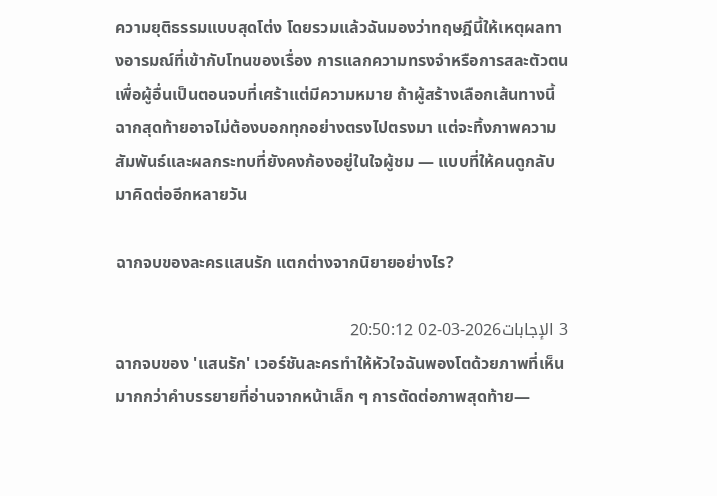ความยุติธรรมแบบสุดโต่ง โดยรวมแล้วฉันมองว่าทฤษฎีนี้ให้เหตุผลทางอารมณ์ที่เข้ากับโทนของเรื่อง การแลกความทรงจำหรือการสละตัวตนเพื่อผู้อื่นเป็นตอนจบที่เศร้าแต่มีความหมาย ถ้าผู้สร้างเลือกเส้นทางนี้ ฉากสุดท้ายอาจไม่ต้องบอกทุกอย่างตรงไปตรงมา แต่จะทิ้งภาพความสัมพันธ์และผลกระทบที่ยังคงก้องอยู่ในใจผู้ชม — แบบที่ให้คนดูกลับมาคิดต่ออีกหลายวัน

ฉากจบของละครแสนรัก แตกต่างจากนิยายอย่างไร?

3 الإجابات2026-03-02 20:50:12
ฉากจบของ 'แสนรัก' เวอร์ชันละครทำให้หัวใจฉันพองโตด้วยภาพที่เห็น มากกว่าคำบรรยายที่อ่านจากหน้าเล็ก ๆ การตัดต่อภาพสุดท้าย—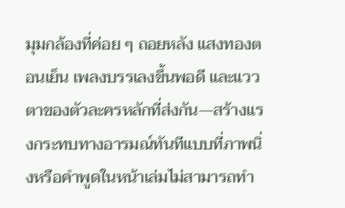มุมกล้องที่ค่อย ๆ ถอยหลัง แสงทองตอนเย็น เพลงบรรเลงขึ้นพอดี และแววตาของตัวละครหลักที่ส่งกัน—สร้างแรงกระทบทางอารมณ์ทันทีแบบที่ภาพนิ่งหรือคำพูดในหน้าเล่มไม่สามารถทำ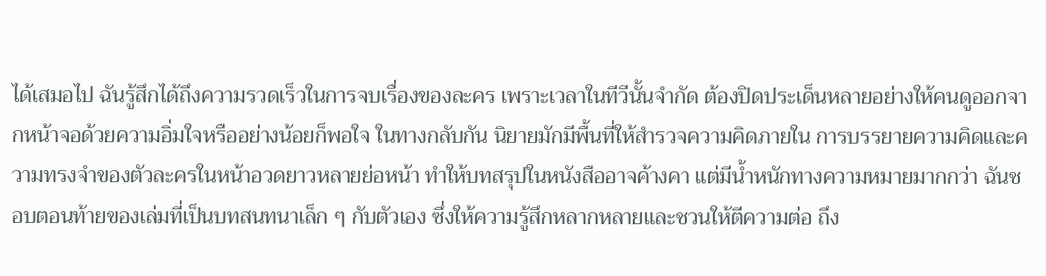ได้เสมอไป ฉันรู้สึกได้ถึงความรวดเร็วในการจบเรื่องของละคร เพราะเวลาในทีวีนั้นจำกัด ต้องปิดประเด็นหลายอย่างให้คนดูออกจากหน้าจอด้วยความอิ่มใจหรืออย่างน้อยก็พอใจ ในทางกลับกัน นิยายมักมีพื้นที่ให้สำรวจความคิดภายใน การบรรยายความคิดและความทรงจำของตัวละครในหน้าอวดยาวหลายย่อหน้า ทำให้บทสรุปในหนังสืออาจค้างคา แต่มีน้ำหนักทางความหมายมากกว่า ฉันชอบตอนท้ายของเล่มที่เป็นบทสนทนาเล็ก ๆ กับตัวเอง ซึ่งให้ความรู้สึกหลากหลายและชวนให้ตีความต่อ ถึง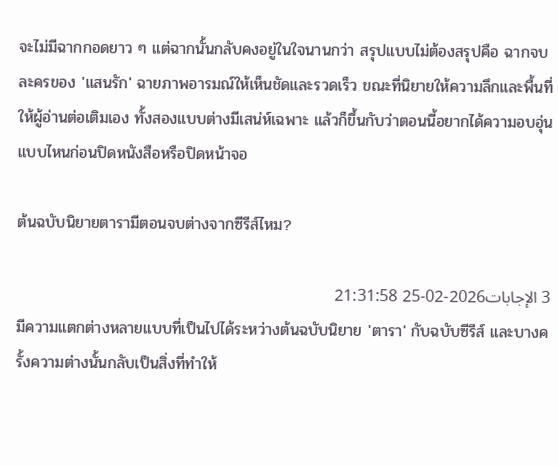จะไม่มีฉากกอดยาว ๆ แต่ฉากนั้นกลับคงอยู่ในใจนานกว่า สรุปแบบไม่ต้องสรุปคือ ฉากจบละครของ 'แสนรัก' ฉายภาพอารมณ์ให้เห็นชัดและรวดเร็ว ขณะที่นิยายให้ความลึกและพื้นที่ให้ผู้อ่านต่อเติมเอง ทั้งสองแบบต่างมีเสน่ห์เฉพาะ แล้วก็ขึ้นกับว่าตอนนี้อยากได้ความอบอุ่นแบบไหนก่อนปิดหนังสือหรือปิดหน้าจอ

ต้นฉบับนิยายตารามีตอนจบต่างจากซีรีส์ไหม?

3 الإجابات2026-02-25 21:31:58
มีความแตกต่างหลายแบบที่เป็นไปได้ระหว่างต้นฉบับนิยาย 'ตารา' กับฉบับซีรีส์ และบางครั้งความต่างนั้นกลับเป็นสิ่งที่ทำให้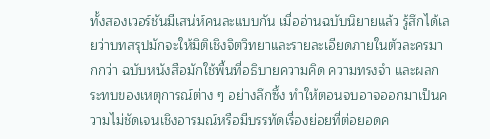ทั้งสองเวอร์ชันมีเสน่ห์คนละแบบกัน เมื่ออ่านฉบับนิยายแล้ว รู้สึกได้เลยว่าบทสรุปมักจะให้มิติเชิงจิตวิทยาและรายละเอียดภายในตัวละครมากกว่า ฉบับหนังสือมักใช้พื้นที่อธิบายความคิด ความทรงจำ และผลกระทบของเหตุการณ์ต่าง ๆ อย่างลึกซึ้ง ทำให้ตอนจบอาจออกมาเป็นความไม่ชัดเจนเชิงอารมณ์หรือมีบรรทัดเรื่องย่อยที่ต่อยอดค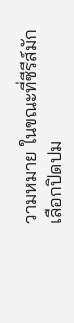วามหมาย ในขณะที่ซีรีส์มักเลือกปิดปม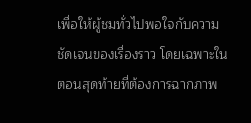เพื่อให้ผู้ชมทั่วไปพอใจกับความชัดเจนของเรื่องราว โดยเฉพาะในตอนสุดท้ายที่ต้องการฉากภาพ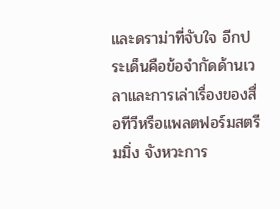และดราม่าที่จับใจ อีกประเด็นคือข้อจำกัดด้านเวลาและการเล่าเรื่องของสื่อทีวีหรือแพลตฟอร์มสตรีมมิ่ง จังหวะการ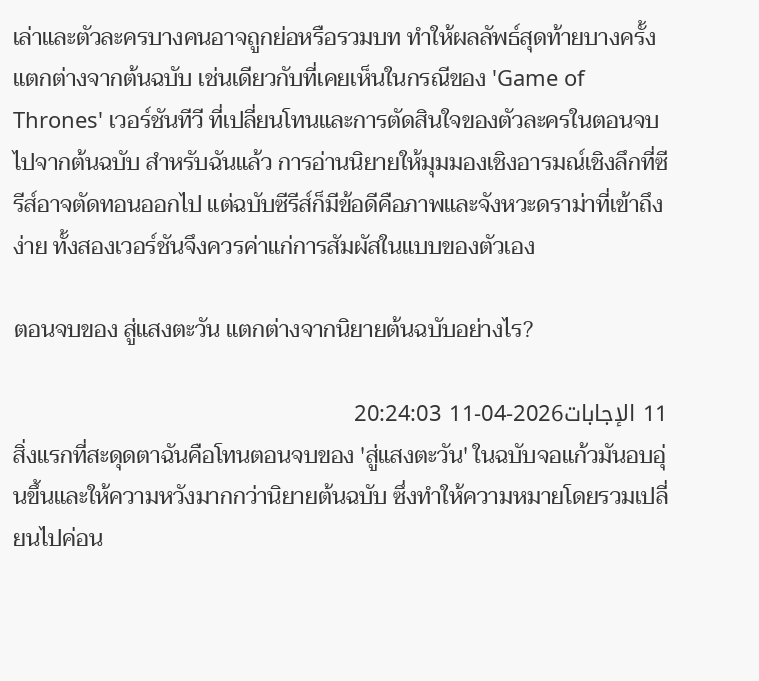เล่าและตัวละครบางคนอาจถูกย่อหรือรวมบท ทำให้ผลลัพธ์สุดท้ายบางครั้งแตกต่างจากต้นฉบับ เช่นเดียวกับที่เคยเห็นในกรณีของ 'Game of Thrones' เวอร์ชันทีวี ที่เปลี่ยนโทนและการตัดสินใจของตัวละครในตอนจบไปจากต้นฉบับ สำหรับฉันแล้ว การอ่านนิยายให้มุมมองเชิงอารมณ์เชิงลึกที่ซีรีส์อาจตัดทอนออกไป แต่ฉบับซีรีส์ก็มีข้อดีคือภาพและจังหวะดราม่าที่เข้าถึงง่าย ทั้งสองเวอร์ชันจึงควรค่าแก่การสัมผัสในแบบของตัวเอง

ตอนจบของ สู่แสงตะวัน แตกต่างจากนิยายต้นฉบับอย่างไร?

11 الإجابات2026-04-11 20:24:03
สิ่งแรกที่สะดุดตาฉันคือโทนตอนจบของ 'สู่แสงตะวัน' ในฉบับจอแก้วมันอบอุ่นขึ้นและให้ความหวังมากกว่านิยายต้นฉบับ ซึ่งทำให้ความหมายโดยรวมเปลี่ยนไปค่อน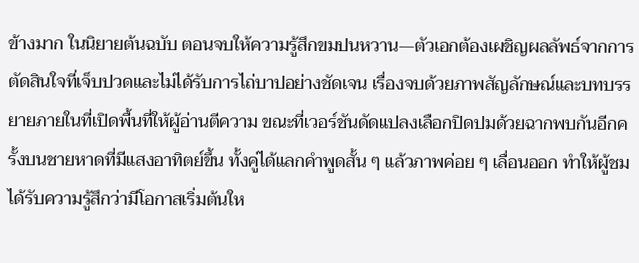ข้างมาก ในนิยายต้นฉบับ ตอนจบให้ความรู้สึกขมปนหวาน—ตัวเอกต้องเผชิญผลลัพธ์จากการตัดสินใจที่เจ็บปวดและไม่ได้รับการไถ่บาปอย่างชัดเจน เรื่องจบด้วยภาพสัญลักษณ์และบทบรรยายภายในที่เปิดพื้นที่ให้ผู้อ่านตีความ ขณะที่เวอร์ชันดัดแปลงเลือกปิดปมด้วยฉากพบกันอีกครั้งบนชายหาดที่มีแสงอาทิตย์ขึ้น ทั้งคู่ได้แลกคำพูดสั้น ๆ แล้วภาพค่อย ๆ เลื่อนออก ทำให้ผู้ชมได้รับความรู้สึกว่ามีโอกาสเริ่มต้นให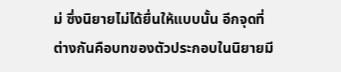ม่ ซึ่งนิยายไม่ได้ยื่นให้แบบนั้น อีกจุดที่ต่างกันคือบทของตัวประกอบในนิยายมี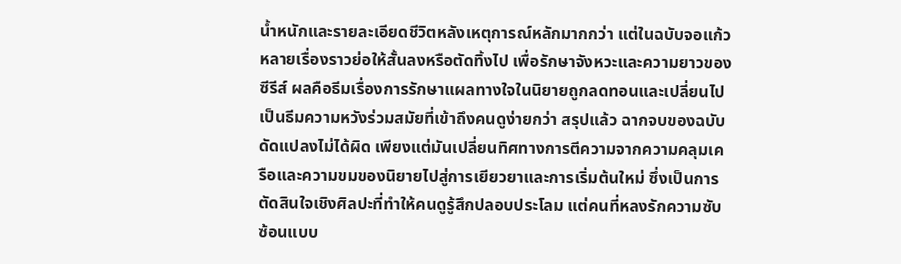น้ำหนักและรายละเอียดชีวิตหลังเหตุการณ์หลักมากกว่า แต่ในฉบับจอแก้วหลายเรื่องราวย่อให้สั้นลงหรือตัดทิ้งไป เพื่อรักษาจังหวะและความยาวของซีรีส์ ผลคือธีมเรื่องการรักษาแผลทางใจในนิยายถูกลดทอนและเปลี่ยนไปเป็นธีมความหวังร่วมสมัยที่เข้าถึงคนดูง่ายกว่า สรุปแล้ว ฉากจบของฉบับดัดแปลงไม่ได้ผิด เพียงแต่มันเปลี่ยนทิศทางการตีความจากความคลุมเครือและความขมของนิยายไปสู่การเยียวยาและการเริ่มต้นใหม่ ซึ่งเป็นการตัดสินใจเชิงศิลปะที่ทำให้คนดูรู้สึกปลอบประโลม แต่คนที่หลงรักความซับซ้อนแบบ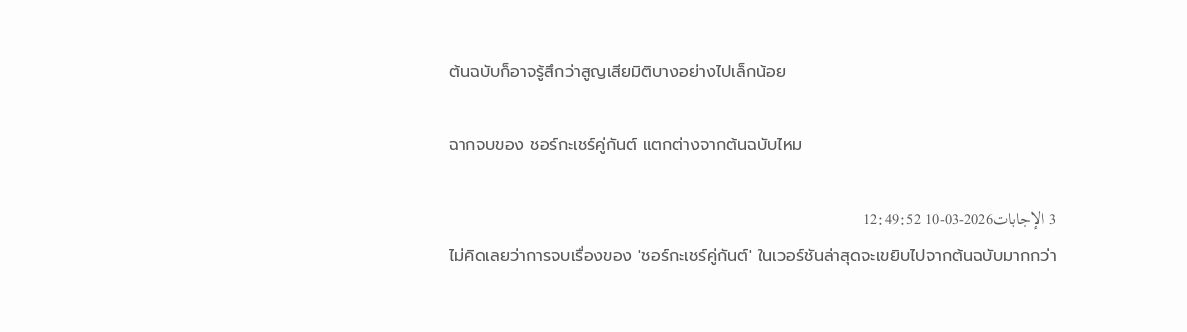ต้นฉบับก็อาจรู้สึกว่าสูญเสียมิติบางอย่างไปเล็กน้อย

ฉากจบของ ชอร์กะเชร์คู่กันต์ แตกต่างจากต้นฉบับไหม

3 الإجابات2026-03-10 12:49:52
ไม่คิดเลยว่าการจบเรื่องของ 'ชอร์กะเชร์คู่กันต์' ในเวอร์ชันล่าสุดจะเขยิบไปจากต้นฉบับมากกว่า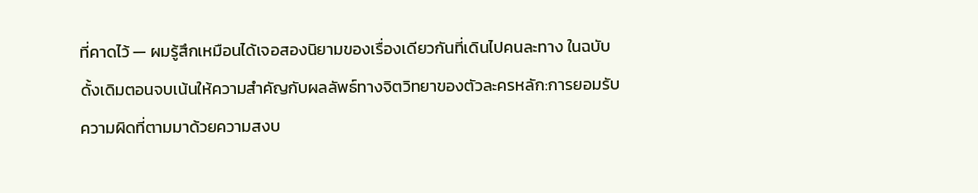ที่คาดไว้ — ผมรู้สึกเหมือนได้เจอสองนิยามของเรื่องเดียวกันที่เดินไปคนละทาง ในฉบับดั้งเดิมตอนจบเน้นให้ความสำคัญกับผลลัพธ์ทางจิตวิทยาของตัวละครหลัก:การยอมรับความผิดที่ตามมาด้วยความสงบ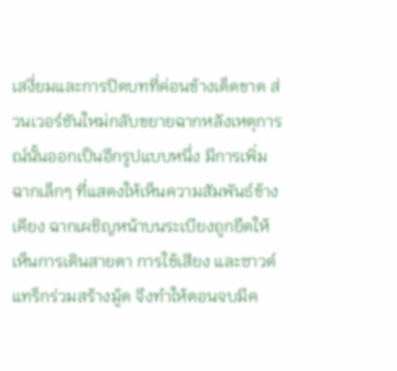เสงี่ยมและการปิดบทที่ค่อนข้างเด็ดขาด ส่วนเวอร์ชันใหม่กลับขยายฉากหลังเหตุการณ์นั้นออกเป็นอีกรูปแบบหนึ่ง มีการเพิ่มฉากเล็กๆ ที่แสดงให้เห็นความสัมพันธ์ข้างเคียง ฉากเผชิญหน้าบนระเบียงถูกยืดให้เห็นการเดินสายตา การใช้เสียง และซาวด์แทร็กร่วมสร้างมู้ด จึงทำให้ตอนจบมีค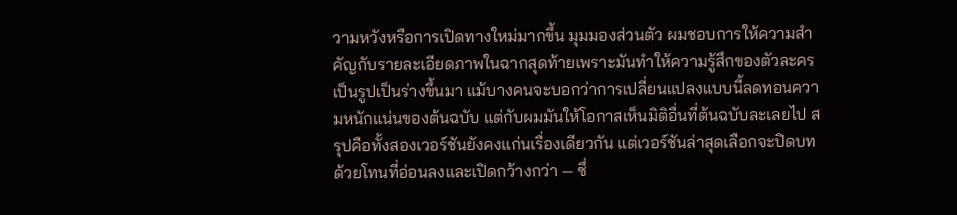วามหวังหรือการเปิดทางใหม่มากขึ้น มุมมองส่วนตัว ผมชอบการให้ความสำคัญกับรายละเอียดภาพในฉากสุดท้ายเพราะมันทำให้ความรู้สึกของตัวละครเป็นรูปเป็นร่างขึ้นมา แม้บางคนจะบอกว่าการเปลี่ยนแปลงแบบนี้ลดทอนความหนักแน่นของต้นฉบับ แต่กับผมมันให้โอกาสเห็นมิติอื่นที่ต้นฉบับละเลยไป สรุปคือทั้งสองเวอร์ชันยังคงแก่นเรื่องเดียวกัน แต่เวอร์ชันล่าสุดเลือกจะปิดบทด้วยโทนที่อ่อนลงและเปิดกว้างกว่า — ซึ่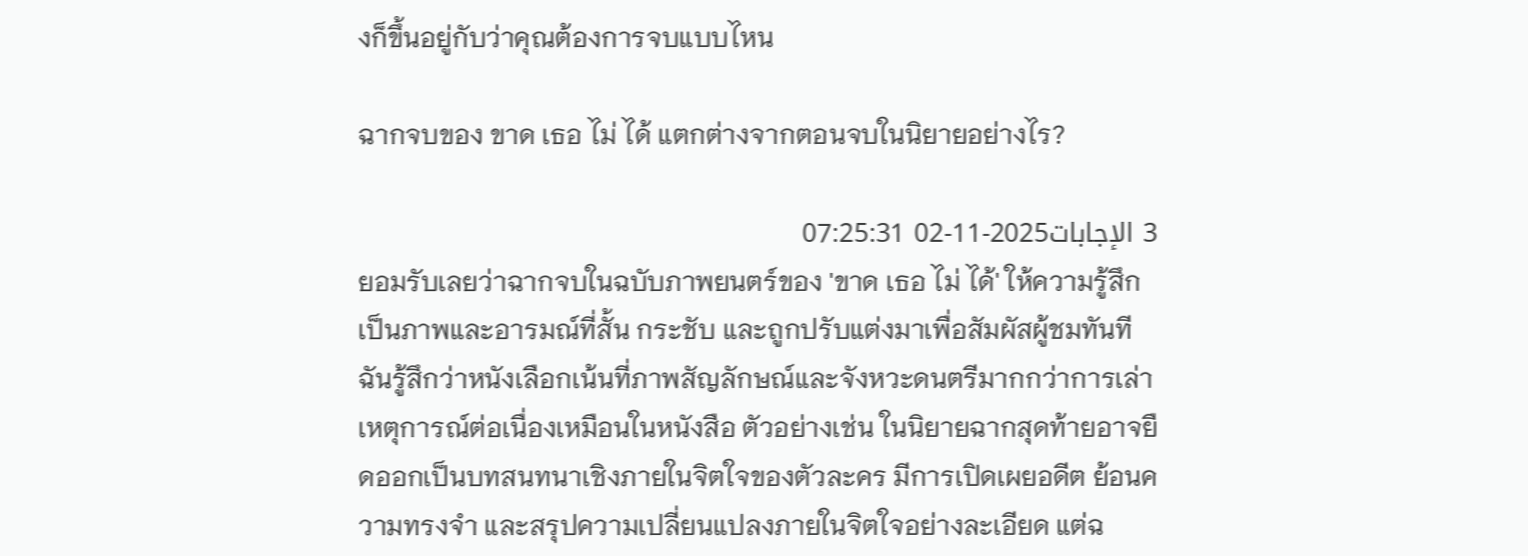งก็ขึ้นอยู่กับว่าคุณต้องการจบแบบไหน

ฉากจบของ ขาด เธอ ไม่ ได้ แตกต่างจากตอนจบในนิยายอย่างไร?

3 الإجابات2025-11-02 07:25:31
ยอมรับเลยว่าฉากจบในฉบับภาพยนตร์ของ 'ขาด เธอ ไม่ ได้' ให้ความรู้สึกเป็นภาพและอารมณ์ที่สั้น กระชับ และถูกปรับแต่งมาเพื่อสัมผัสผู้ชมทันที ฉันรู้สึกว่าหนังเลือกเน้นที่ภาพสัญลักษณ์และจังหวะดนตรีมากกว่าการเล่าเหตุการณ์ต่อเนื่องเหมือนในหนังสือ ตัวอย่างเช่น ในนิยายฉากสุดท้ายอาจยืดออกเป็นบทสนทนาเชิงภายในจิตใจของตัวละคร มีการเปิดเผยอดีต ย้อนความทรงจำ และสรุปความเปลี่ยนแปลงภายในจิตใจอย่างละเอียด แต่ฉ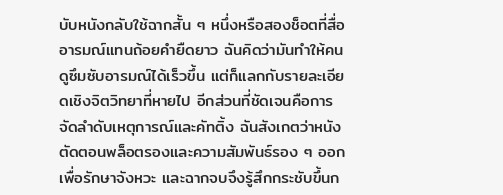บับหนังกลับใช้ฉากสั้น ๆ หนึ่งหรือสองช็อตที่สื่ออารมณ์แทนถ้อยคำยืดยาว ฉันคิดว่ามันทำให้คนดูซึมซับอารมณ์ได้เร็วขึ้น แต่ก็แลกกับรายละเอียดเชิงจิตวิทยาที่หายไป อีกส่วนที่ชัดเจนคือการจัดลำดับเหตุการณ์และคัทติ้ง ฉันสังเกตว่าหนังตัดตอนพล็อตรองและความสัมพันธ์รอง ๆ ออก เพื่อรักษาจังหวะ และฉากจบจึงรู้สึกกระชับขึ้นก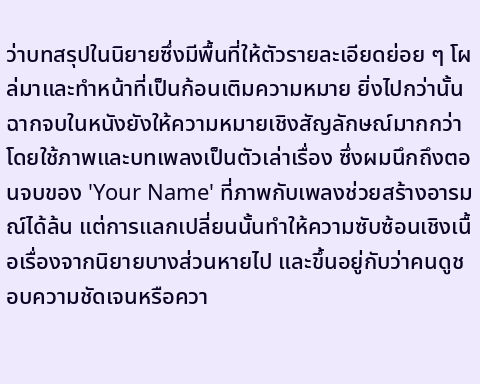ว่าบทสรุปในนิยายซึ่งมีพื้นที่ให้ตัวรายละเอียดย่อย ๆ โผล่มาและทำหน้าที่เป็นก้อนเติมความหมาย ยิ่งไปกว่านั้นฉากจบในหนังยังให้ความหมายเชิงสัญลักษณ์มากกว่า โดยใช้ภาพและบทเพลงเป็นตัวเล่าเรื่อง ซึ่งผมนึกถึงตอนจบของ 'Your Name' ที่ภาพกับเพลงช่วยสร้างอารมณ์ได้ล้น แต่การแลกเปลี่ยนนั้นทำให้ความซับซ้อนเชิงเนื้อเรื่องจากนิยายบางส่วนหายไป และขึ้นอยู่กับว่าคนดูชอบความชัดเจนหรือควา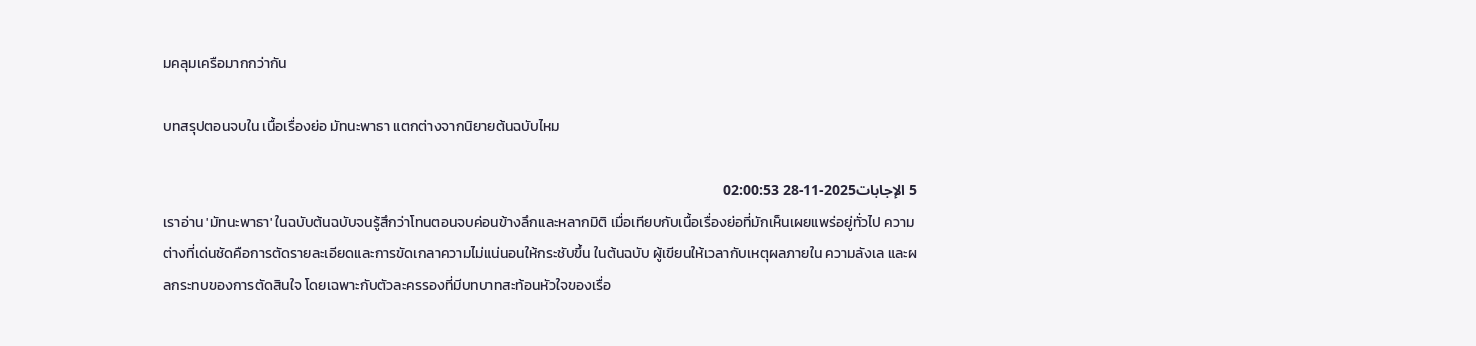มคลุมเครือมากกว่ากัน

บทสรุปตอนจบใน เนื้อเรื่องย่อ มัทนะพาธา แตกต่างจากนิยายต้นฉบับไหม

5 الإجابات2025-11-28 02:00:53
เราอ่าน 'มัทนะพาธา' ในฉบับต้นฉบับจนรู้สึกว่าโทนตอนจบค่อนข้างลึกและหลากมิติ เมื่อเทียบกับเนื้อเรื่องย่อที่มักเห็นเผยแพร่อยู่ทั่วไป ความต่างที่เด่นชัดคือการตัดรายละเอียดและการขัดเกลาความไม่แน่นอนให้กระชับขึ้น ในต้นฉบับ ผู้เขียนให้เวลากับเหตุผลภายใน ความลังเล และผลกระทบของการตัดสินใจ โดยเฉพาะกับตัวละครรองที่มีบทบาทสะท้อนหัวใจของเรื่อ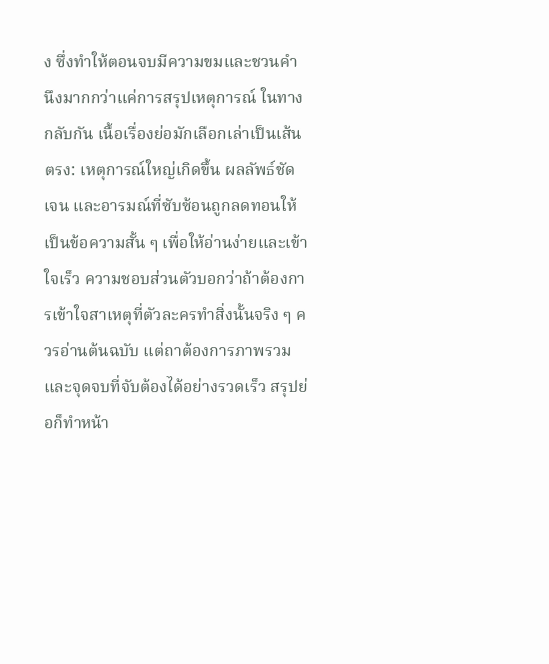ง ซึ่งทำให้ตอนจบมีความขมและชวนคำนึงมากกว่าแค่การสรุปเหตุการณ์ ในทางกลับกัน เนื้อเรื่องย่อมักเลือกเล่าเป็นเส้นตรง: เหตุการณ์ใหญ่เกิดขึ้น ผลลัพธ์ชัดเจน และอารมณ์ที่ซับซ้อนถูกลดทอนให้เป็นข้อความสั้น ๆ เพื่อให้อ่านง่ายและเข้าใจเร็ว ความชอบส่วนตัวบอกว่าถ้าต้องการเข้าใจสาเหตุที่ตัวละครทำสิ่งนั้นจริง ๆ ควรอ่านต้นฉบับ แต่ถาต้องการภาพรวมและจุดจบที่จับต้องได้อย่างรวดเร็ว สรุปย่อก็ทำหน้า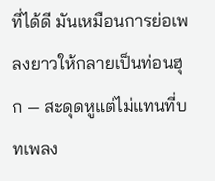ที่ได้ดี มันเหมือนการย่อเพลงยาวให้กลายเป็นท่อนฮุก — สะดุดหูแต่ไม่แทนที่บทเพลง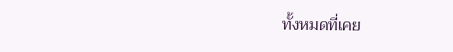ทั้งหมดที่เคย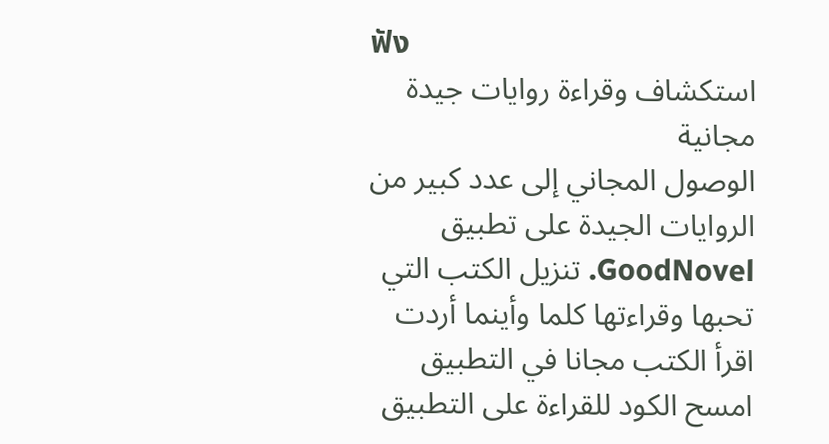ฟัง
استكشاف وقراءة روايات جيدة مجانية
الوصول المجاني إلى عدد كبير من الروايات الجيدة على تطبيق GoodNovel. تنزيل الكتب التي تحبها وقراءتها كلما وأينما أردت
اقرأ الكتب مجانا في التطبيق
امسح الكود للقراءة على التطبيق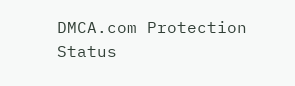DMCA.com Protection Status